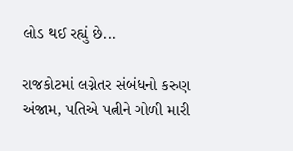લોડ થઈ રહ્યું છે...

રાજકોટમાં લગ્નેતર સંબંધનો કરુણ અંજામ, પતિએ પત્નીને ગોળી મારી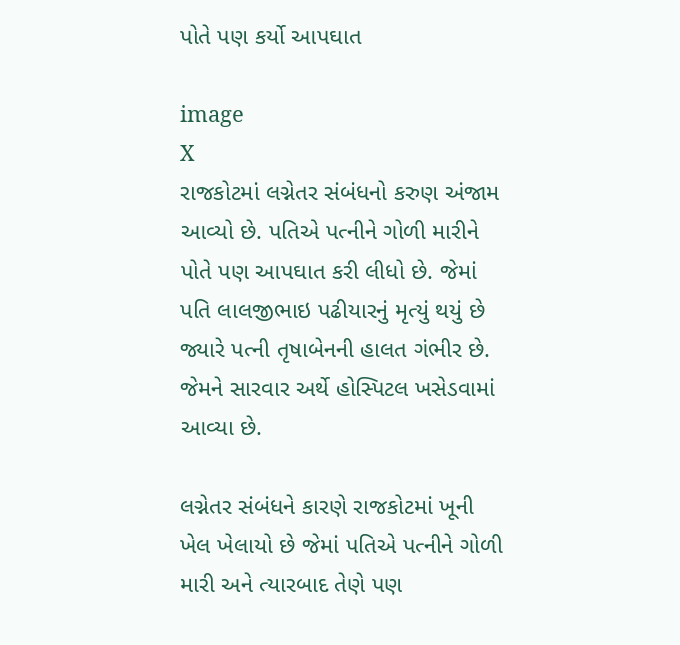પોતે પણ કર્યો આપઘાત

image
X
રાજકોટમાં લગ્નેતર સંબંધનો કરુણ અંજામ આવ્યો છે. પતિએ પત્નીને ગોળી મારીને પોતે પણ આપઘાત કરી લીધો છે. જેમાં પતિ લાલજીભાઇ પઢીયારનું મૃત્યું થયું છે જ્યારે પત્ની તૃષાબેનની હાલત ગંભીર છે. જેમને સારવાર અર્થે હોસ્પિટલ ખસેડવામાં આવ્યા છે.

લગ્નેતર સંબંધને કારણે રાજકોટમાં ખૂની ખેલ ખેલાયો છે જેમાં પતિએ પત્નીને ગોળી મારી અને ત્યારબાદ તેણે પણ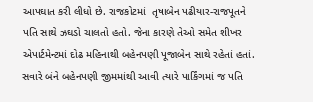આપઘાત કરી લીધો છે. રાજકોટમાં  તૃષાબેન પઢીયાર-રાજપૂતને પતિ સાથે ઝઘડો ચાલતો હતો. જેના કારણે તેઓ સમેત શીખર એપાર્ટમેન્ટમાં દોઢ મહિનાથી બહેનપણી પૂજાબેન સાથે રહેતાં હતાં. સવારે બંને બહેનપણી જીમમાંથી આવી ત્યારે પાર્કિંગમાં જ પતિ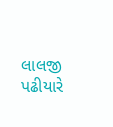લાલજી પઢીયારે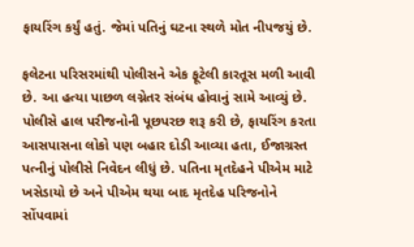ફાયરિંગ કર્યું હતું. જેમાં પતિનું ઘટના સ્થળે મોત નીપજયું છે.

ફલેટના પરિસરમાંથી પોલીસને એક ફૂટેલી કારતૂસ મળી આવી છે. આ હત્યા પાછળ લગ્નેતર સંબંધ હોવાનું સામે આવ્યું છે. પોલીસે હાલ પરીજનોની પૂછપરછ શરૂ કરી છે, ફાયરિંગ કરતા આસપાસના લોકો પણ બહાર દોડી આવ્યા હતા, ઈજાગ્રસ્ત પત્નીનું પોલીસે નિવેદન લીધું છે. પતિના મૃતદેહને પીએમ માટે ખસેડાયો છે અને પીએમ થયા બાદ મૃતદેહ પરિજનોને સોંપવામાં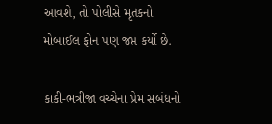આવશે, તો પોલીસે મૃતકનો મોબાઈલ ફોન પણ જપ્ત કર્યો છે.

કાકી-ભત્રીજા વચ્ચેના પ્રેમ સબંધનો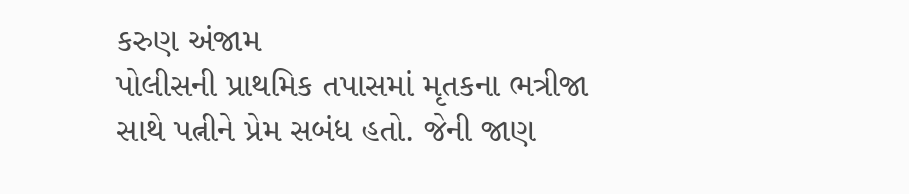કરુણ અંજામ
પોલીસની પ્રાથમિક તપાસમાં મૃતકના ભત્રીજા સાથે પત્નીને પ્રેમ સબંધ હતો. જેની જાણ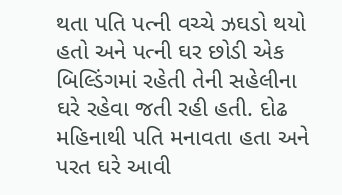થતા પતિ પત્ની વચ્ચે ઝઘડો થયો હતો અને પત્ની ઘર છોડી એક બિલ્ડિંગમાં રહેતી તેની સહેલીના ઘરે રહેવા જતી રહી હતી. દોઢ મહિનાથી પતિ મનાવતા હતા અને પરત ઘરે આવી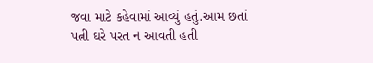જવા માટે કહેવામાં આવ્યું હતું.આમ છતાં પત્ની ઘરે પરત ન આવતી હતી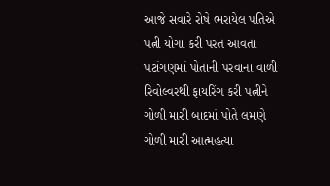આજે સવારે રોષે ભરાયેલ પતિએ પત્ની યોગા કરી પરત આવતા પટાંગણમાં પોતાની પરવાના વાળી રિવોલ્વરથી ફાયરિંગ કરી પત્નીને ગોળી મારી બાદમાં પોતે લમણે ગોળી મારી આત્મહત્યા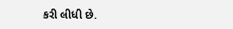કરી લીધી છે.